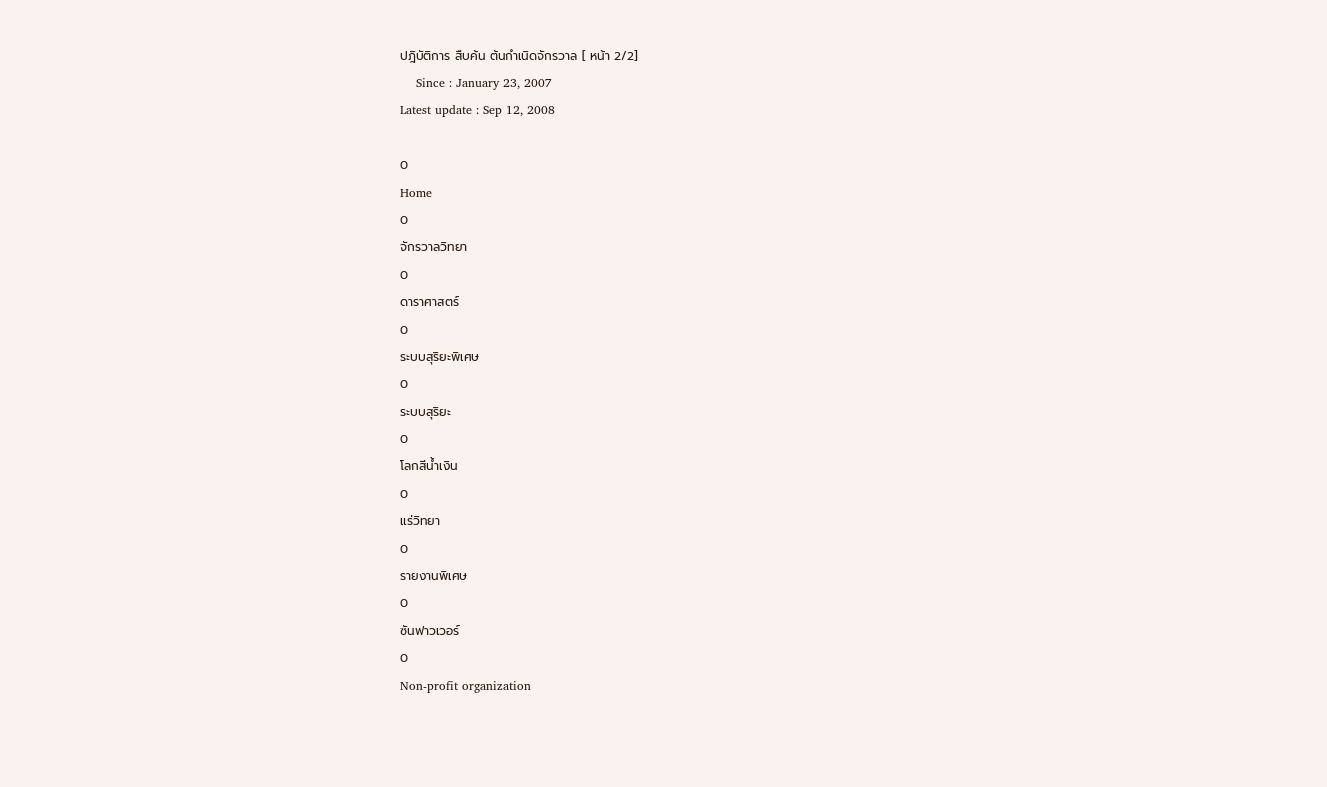ปฎิบัติการ สืบค้น ต้นกำเนิดจักรวาล [ หน้า 2/2]
    Since : January 23, 2007                                                                                                                                 Latest update : Sep 12, 2008

0
Home
0
จักรวาลวิทยา
0
ดาราศาสตร์
0
ระบบสุริยะพิเศษ
0
ระบบสุริยะ
0
โลกสีน้ำเงิน
0
แร่วิทยา
0
รายงานพิเศษ
0
ซันฟาวเวอร์
0
Non-profit organization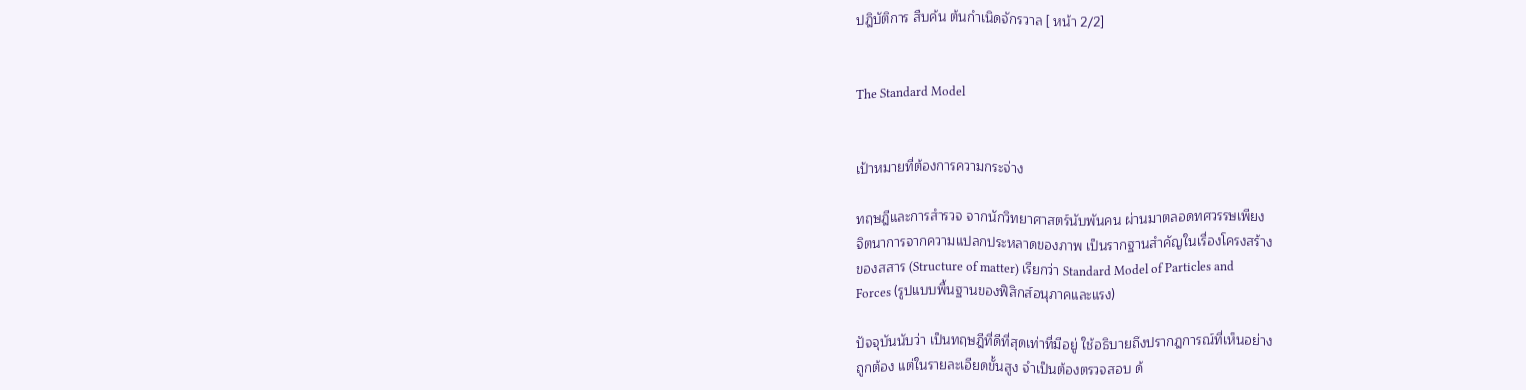ปฎิบัติการ สืบค้น ต้นกำเนิดจักรวาล [ หน้า 2/2]


The Standard Model


เป้าหมายที่ต้องการความกระจ่าง

ทฤษฎีและการสำรวจ จากนักวิทยาศาสตร์นับพันคน ผ่านมาตลอดทศวรรษเพียง
จิตนาการจากความแปลกประหลาดของภาพ เป็นรากฐานสำคัญในเรื่องโครงสร้าง
ของสสาร (Structure of matter) เรียกว่า Standard Model of Particles and
Forces (รูปแบบพื้นฐานของฟิสิกส์อนุภาคและแรง)

ปัจจุบันนับว่า เป็นทฤษฎีที่ดีที่สุดเท่าที่มีอยู่ ใช้อธิบายถึงปรากฎการณ์ที่เห็นอย่าง
ถูกต้อง แต่ในรายละเอียดขั้นสูง จำเป็นต้องตรวจสอบ ด้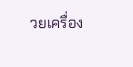วยเครื่อง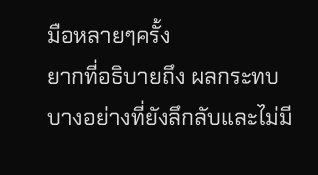มือหลายๆครั้ง
ยากที่อธิบายถึง ผลกระทบบางอย่างที่ยังลึกลับและไม่มี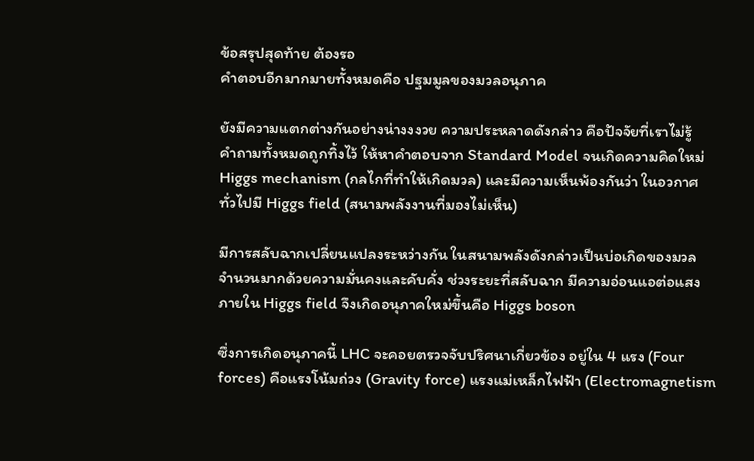ข้อสรุปสุดท้าย ต้องรอ
คำตอบอีกมากมายทั้งหมดคือ ปฐมมูลของมวลอนุภาค

ยังมีความแตกต่างกันอย่างน่างงงวย ความประหลาดดังกล่าว คือปัจจัยที่เราไม่รู้
คำถามทั้งหมดถูกทิ้งไว้ ให้หาคำตอบจาก Standard Model จนเกิดความคิดใหม่
Higgs mechanism (กลไกที่ทำให้เกิดมวล) และมีความเห็นพ้องกันว่า ในอวกาศ
ทั่วไปมี Higgs field (สนามพลังงานที่มองไม่เห็น)

มีการสลับฉากเปลี่ยนแปลงระหว่างกัน ในสนามพลังดังกล่าวเป็นบ่อเกิดของมวล
จำนวนมากด้วยความมั่นคงและคับคั่ง ช่วงระยะที่สลับฉาก มีความอ่อนแอต่อแสง
ภายใน Higgs field จึงเกิดอนุภาคใหม่ขึ้นคือ Higgs boson

ซึ่งการเกิดอนุภาคนี้ LHC จะคอยตรวจจับปริศนาเกี่ยวข้อง อยู่ใน 4 แรง (Four
forces) คือแรงโน้มถ่วง (Gravity force) แรงแม่เหล็กไฟฟ้า (Electromagnetism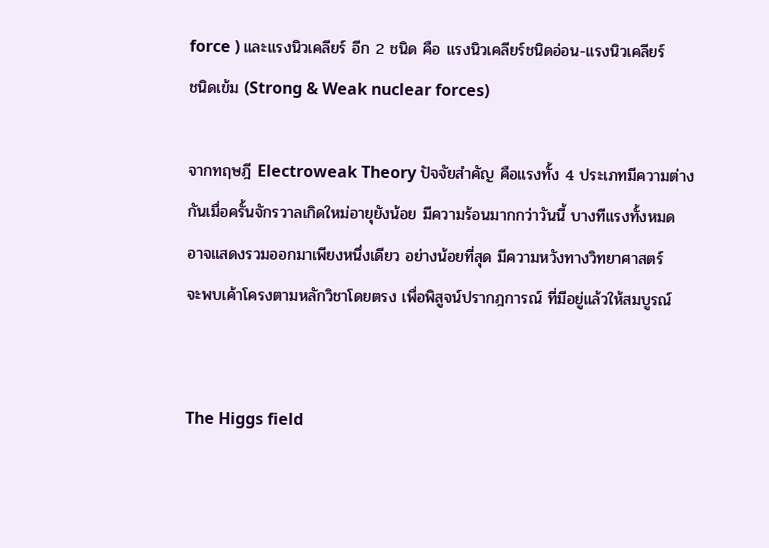force ) และแรงนิวเคลียร์ อีก 2 ชนิด คือ แรงนิวเคลียร์ชนิดอ่อน-แรงนิวเคลียร์
ชนิดเข้ม (Strong & Weak nuclear forces)

จากทฤษฎี Electroweak Theory ปัจจัยสำคัญ คือแรงทั้ง 4 ประเภทมีความต่าง
กันเมื่อครั้นจักรวาลเกิดใหม่อายุยังน้อย มีความร้อนมากกว่าวันนี้ บางทีแรงทั้งหมด
อาจแสดงรวมออกมาเพียงหนึ่งเดียว อย่างน้อยที่สุด มีความหวังทางวิทยาศาสตร์
จะพบเค้าโครงตามหลักวิชาโดยตรง เพื่อพิสูจน์ปรากฎการณ์ ที่มีอยู่แล้วให้สมบูรณ์


The Higgs field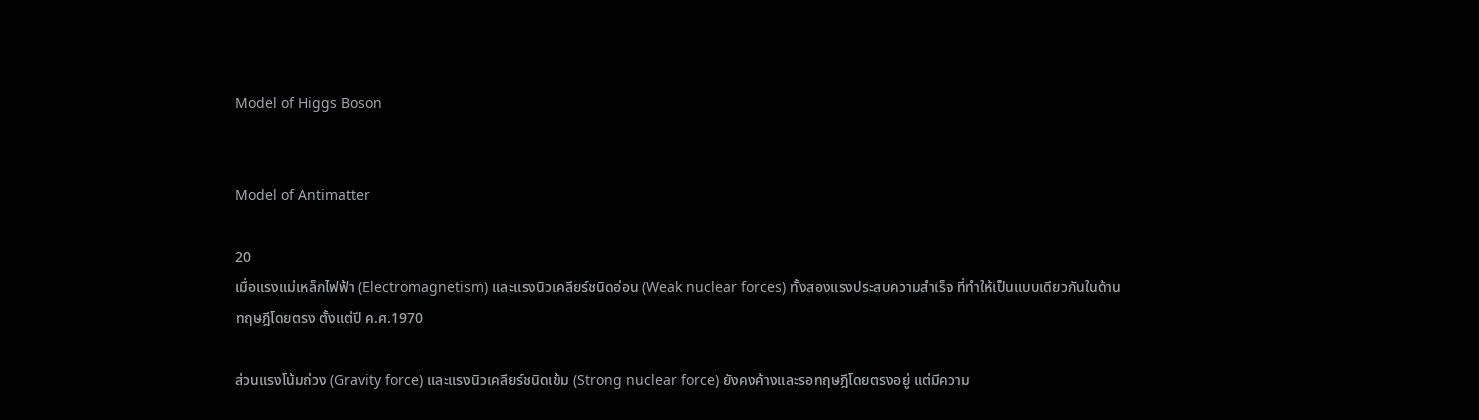Model of Higgs Boson


Model of Antimatter

20
เมื่อแรงแม่เหล็กไฟฟ้า (Electromagnetism) และแรงนิวเคลียร์ชนิดอ่อน (Weak nuclear forces) ทั้งสองแรงประสบความสำเร็จ ที่ทำให้เป็นแบบเดียวกันในด้าน
ทฤษฎีโดยตรง ตั้งแต่ปี ค.ศ.1970

ส่วนแรงโน้มถ่วง (Gravity force) และแรงนิวเคลียร์ชนิดเข้ม (Strong nuclear force) ยังคงค้างและรอทฤษฎีโดยตรงอยู่ แต่มีความ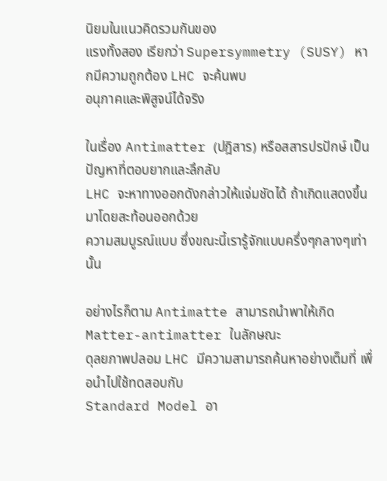นิยมในแนวคิดรวมกันของ
แรงทั้งสอง เรียกว่า Supersymmetry (SUSY) หากมีความถูกต้อง LHC จะค้นพบ
อนุภาคและพิสูจน์ได้จริง

ในเรื่อง Antimatter (ปฎิสาร) หรือสสารปรปักษ์ เป็นปัญหาที่ตอบยากและลึกลับ
LHC จะหาทางออกดังกล่าวให้แจ่มชัดได้ ถ้าเกิดแสดงขึ้นมาโดยสะท้อนออกด้วย
ความสมบูรณ์แบบ ซึ่งขณะนี้เรารู้จักแบบครึ่งๆกลางๆเท่านั้น

อย่างไรก็ตาม Antimatte สามารถนำพาให้เกิด Matter-antimatter ในลักษณะ
ดุลยภาพปลอม LHC มีความสามารถค้นหาอย่างเต็มที่ เพื่อนำไปใช้ทดสอบกับ
Standard Model อา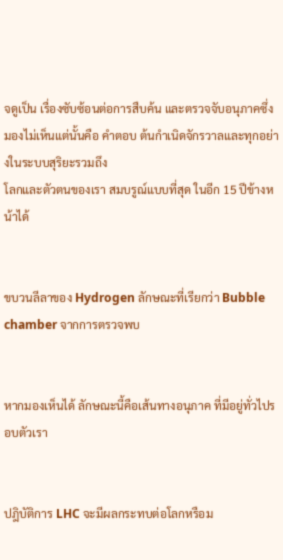จดูเป็น เรื่องซับซ้อนต่อการสืบค้น และตรวจจับอนุภาคซึ่ง
มองไม่เห็นแต่นั้นคือ คำตอบ ต้นกำเนิดจักรวาลและทุกอย่างในระบบสุริยะรวมถึง
โลกและตัวตนของเรา สมบรูณ์แบบที่สุด ในอีก 15 ปีข้างหน้าได้


ขบวนลีลาของ Hydrogen ลักษณะที่เรียกว่า Bubble chamber จากการตรวจพบ


หากมองเห็นได้ ลักษณะนี้คือเส้นทางอนุภาค ที่มีอยู่ทั่วไปรอบตัวเรา


ปฎิบัติการ LHC จะมีผลกระทบต่อโลกหรือม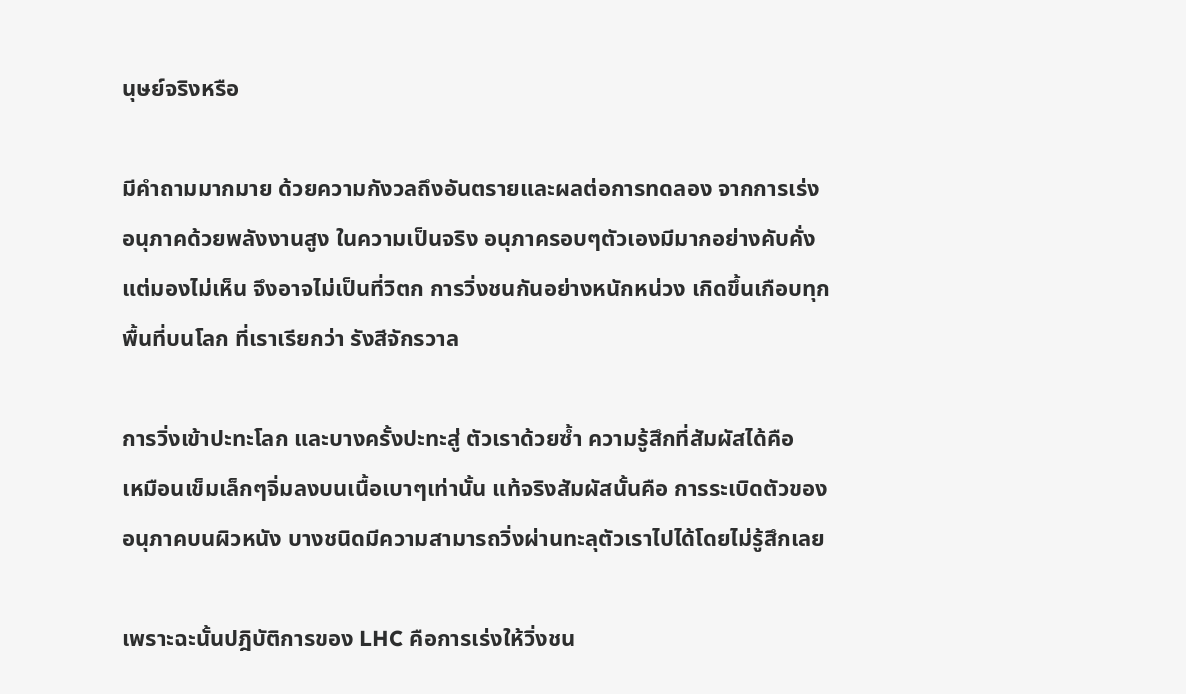นุษย์จริงหรือ

มีคำถามมากมาย ด้วยความกังวลถึงอันตรายและผลต่อการทดลอง จากการเร่ง
อนุภาคด้วยพลังงานสูง ในความเป็นจริง อนุภาครอบๆตัวเองมีมากอย่างคับคั่ง
แต่มองไม่เห็น จึงอาจไม่เป็นที่วิตก การวิ่งชนกันอย่างหนักหน่วง เกิดขึ้นเกือบทุก
พื้นที่บนโลก ที่เราเรียกว่า รังสีจักรวาล

การวิ่งเข้าปะทะโลก และบางครั้งปะทะสู่ ตัวเราด้วยซ้ำ ความรู้สึกที่สัมผัสได้คือ
เหมือนเข็มเล็กๆจิ่มลงบนเนื้อเบาๆเท่านั้น แท้จริงสัมผัสนั้นคือ การระเบิดตัวของ
อนุภาคบนผิวหนัง บางชนิดมีความสามารถวิ่งผ่านทะลุตัวเราไปได้โดยไม่รู้สึกเลย

เพราะฉะนั้นปฎิบัติการของ LHC คือการเร่งให้วิ่งชน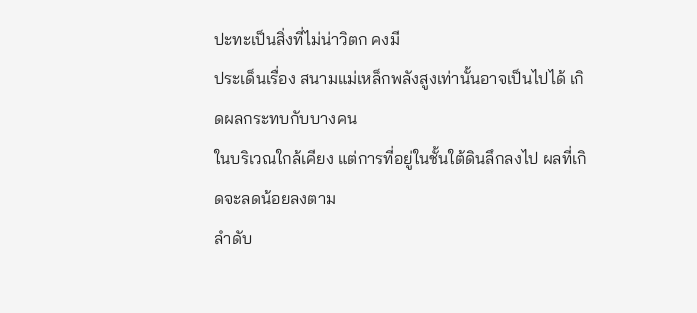ปะทะเป็นสิ่งที่ไม่น่าวิตก คงมี
ประเด็นเรื่อง สนามแม่เหล็กพลังสูงเท่านั้นอาจเป็นไปได้ เกิดผลกระทบกับบางคน
ในบริเวณใกล้เคียง แต่การที่อยู่ในชั้นใต้ดินลึกลงไป ผลที่เกิดจะลดน้อยลงตาม
ลำดับ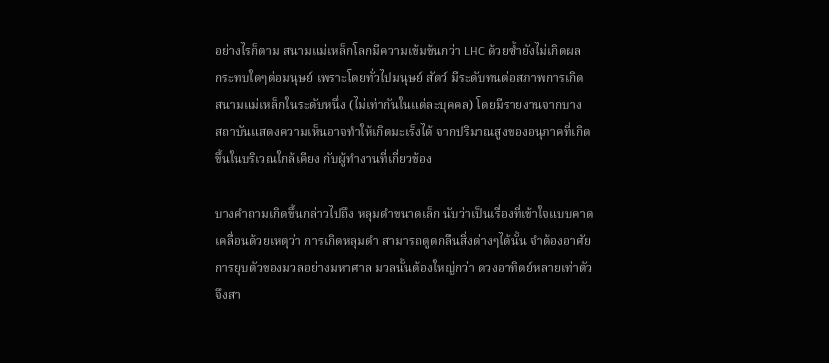อย่างไรก็ตาม สนามแม่เหล็กโลกมีความเข้มข้นกว่า LHC ด้วยซ้ำยังไม่เกิดผล
กระทบใดๆต่อมนุษย์ เพราะโดยทั่วไปมนุษย์ สัตว์ มีระดับทนต่อสภาพการเกิด
สนามแม่เหล็กในระดับหนึ่ง (ไม่เท่ากันในแต่ละบุคคล) โดยมีรายงานจากบาง
สถาบันแสดงความเห็นอาจทำให้เกิดมะเร็งได้ จากปริมาณสูงของอนุภาคที่เกิด
ขึ้นในบริเวณใกล้เคียง กับผู้ทำงานที่เกี่ยวข้อง

บางคำถามเกิดขึ้นกล่าวไปถึง หลุมดำขนาดเล็ก นับว่าเป็นเรื่องที่เข้าใจแบบคาด
เคลื่อนด้วยเหตุว่า การเกิดหลุมดำ สามารถดูดกลืนสิ่งต่างๆได้นั้น จำต้องอาศัย
การยุบตัวของมวลอย่างมหาศาล มวลนั้นต้องใหญ่กว่า ดวงอาทิตย์หลายเท่าตัว
จึงสา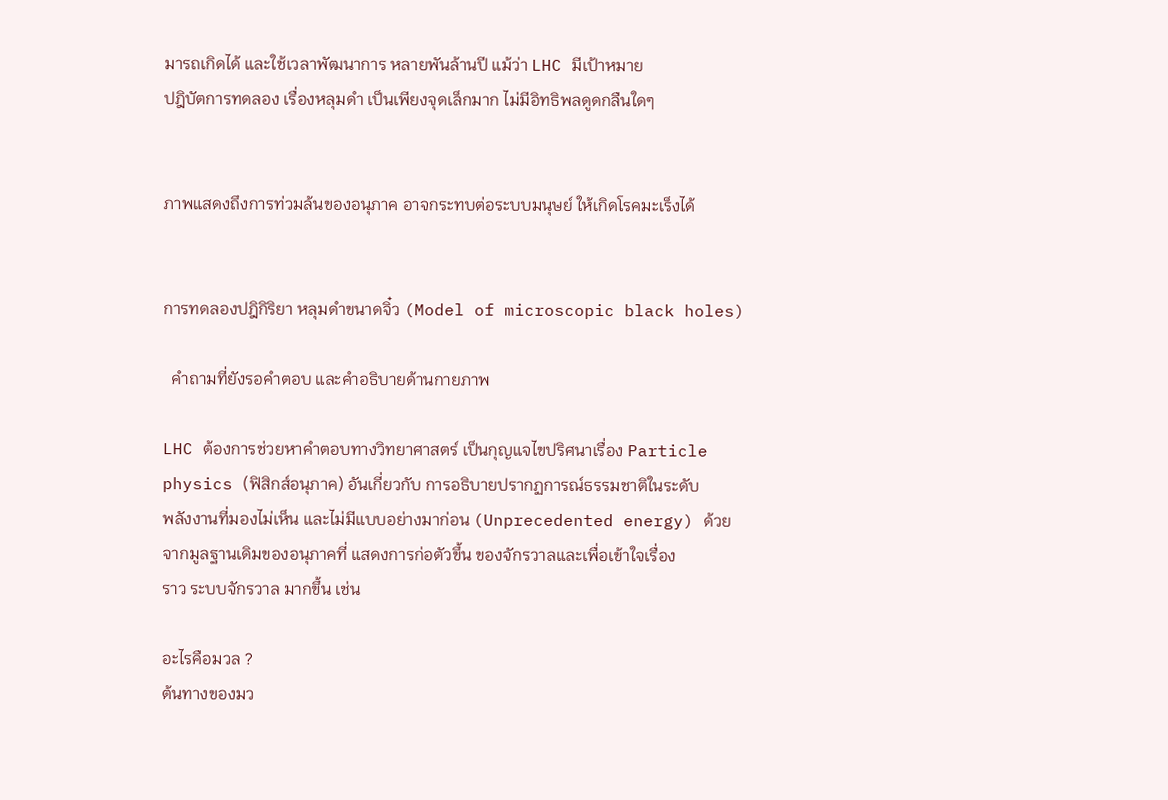มารถเกิดได้ และใช้เวลาพัฒนาการ หลายพันล้านปี แม้ว่า LHC มีเป้าหมาย
ปฎิบัตการทดลอง เรื่องหลุมดำ เป็นเพียงจุดเล็กมาก ไม่มีอิทธิพลดูดกลืนใดๆ


ภาพแสดงถึงการท่วมล้นของอนุภาค อาจกระทบต่อระบบมนุษย์ ให้เกิดโรคมะเร็งได้


การทดลองปฎิกิริยา หลุมดำขนาดจิ๋ว (Model of microscopic black holes)

  คำถามที่ยังรอคำตอบ และคำอธิบายด้านกายภาพ

LHC ต้องการช่วยหาคำตอบทางวิทยาศาสตร์ เป็นกุญแจไขปริศนาเรื่อง Particle
physics (ฟิสิกส์อนุภาค) อันเกี่ยวกับ การอธิบายปรากฏการณ์ธรรมชาติในระดับ
พลังงานที่มองไม่เห็น และไม่มีแบบอย่างมาก่อน (Unprecedented energy) ด้วย
จากมูลฐานเดิมของอนุภาคที่ แสดงการก่อตัวขึ้น ของจักรวาลและเพื่อเข้าใจเรื่อง
ราว ระบบจักรวาล มากขึ้น เช่น

อะไรคือมวล ?
ต้นทางของมว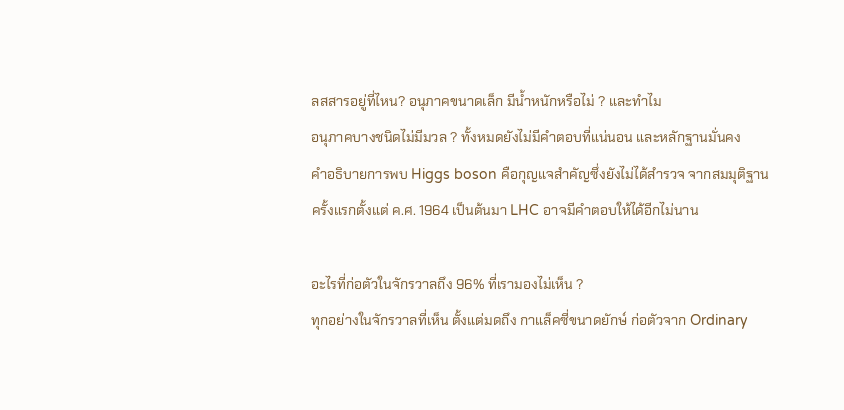ลสสารอยู่ที่ไหน? อนุภาคขนาดเล็ก มีน้ำหนักหรือไม่ ? และทำไม
อนุภาคบางชนิดไม่มีมวล ? ทั้งหมดยังไม่มีคำตอบที่แน่นอน และหลักฐานมั่นคง
คำอธิบายการพบ Higgs boson คือกุญแจสำคัญซึ่งยังไม่ได้สำรวจ จากสมมุติฐาน
ครั้งแรกตั้งแต่ ค.ศ. 1964 เป็นต้นมา LHC อาจมีคำตอบให้ได้อีกไม่นาน

อะไรที่ก่อตัวในจักรวาลถึง 96% ที่เรามองไม่เห็น ?
ทุกอย่างในจักรวาลที่เห็น ตั้งแต่มดถึง กาแล็คซี่ขนาดยักษ์ ก่อตัวจาก Ordinary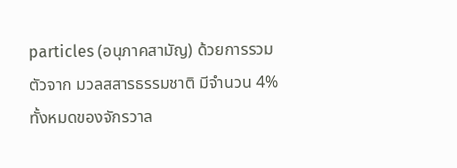particles (อนุภาคสามัญ) ด้วยการรวมตัวจาก มวลสสารธรรมชาติ มีจำนวน 4%
ทั้งหมดของจักรวาล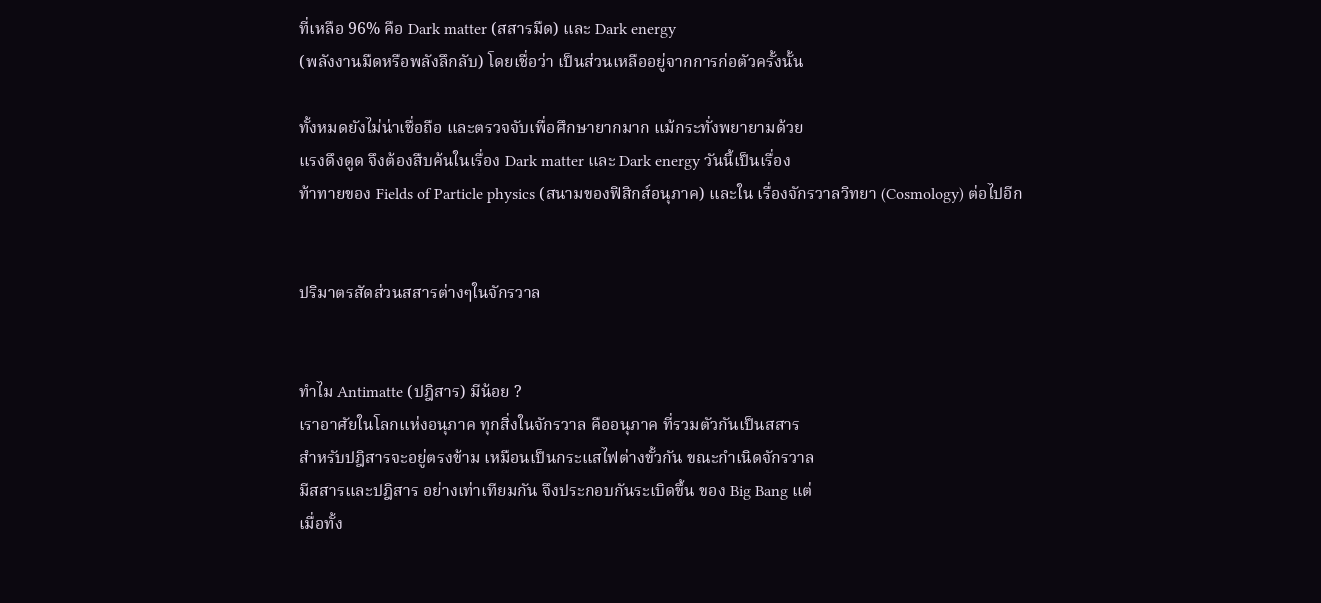ที่เหลือ 96% คือ Dark matter (สสารมืด) และ Dark energy
(พลังงานมืดหรือพลังลึกลับ) โดยเชื่อว่า เป็นส่วนเหลืออยู่จากการก่อตัวครั้งนั้น

ทั้งหมดยังไม่น่าเชื่อถือ และตรวจจับเพื่อศึกษายากมาก แม้กระทั่งพยายามด้วย
แรงดึงดูด จึงต้องสืบค้นในเรื่อง Dark matter และ Dark energy วันนี้เป็นเรื่อง
ท้าทายของ Fields of Particle physics (สนามของฟิสิกส์อนุภาค) และใน เรื่องจักรวาลวิทยา (Cosmology) ต่อไปอีก


ปริมาตรสัดส่วนสสารต่างๆในจักรวาล


ทำไม Antimatte (ปฎิสาร) มีน้อย ?
เราอาศัยในโลกแห่งอนุภาค ทุกสิ่งในจักรวาล คืออนุภาค ที่รวมตัวกันเป็นสสาร
สำหรับปฎิสารจะอยู่ตรงข้าม เหมือนเป็นกระแสไฟต่างขั้วกัน ขณะกำเนิดจักรวาล
มีสสารและปฎิสาร อย่างเท่าเทียมกัน จึงประกอบกันระเบิดขึ้น ของ Big Bang แต่
เมื่อทั้ง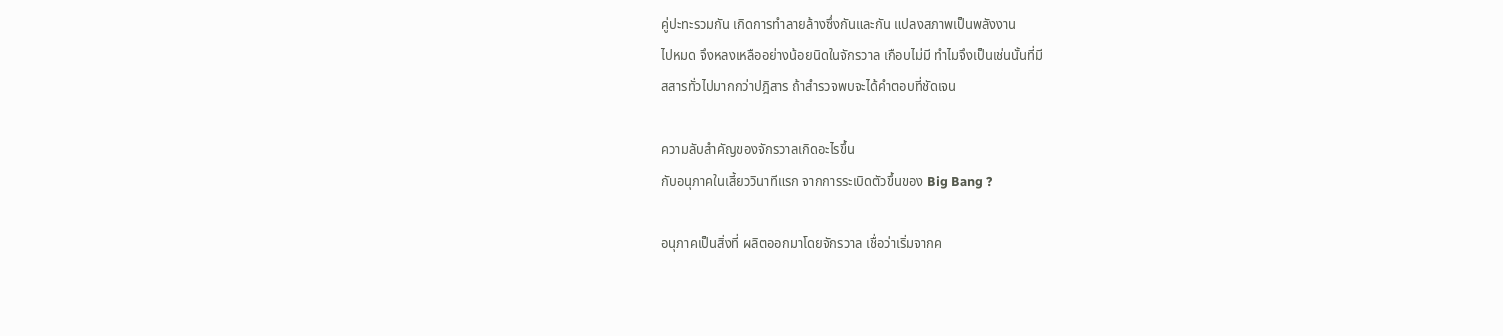คู่ปะทะรวมกัน เกิดการทำลายล้างซึ่งกันและกัน แปลงสภาพเป็นพลังงาน
ไปหมด จึงหลงเหลืออย่างน้อยนิดในจักรวาล เกือบไม่มี ทำไมจึงเป็นเช่นนั้นที่มี
สสารทั่วไปมากกว่าปฎิสาร ถ้าสำรวจพบจะได้คำตอบที่ชัดเจน

ความลับสำคัญของจักรวาลเกิดอะไรขึ้น
กับอนุภาคในเสี้ยววินาทีแรก จากการระเบิดตัวขึ้นของ Big Bang ?

อนุภาคเป็นสิ่งที่ ผลิตออกมาโดยจักรวาล เชื่อว่าเริ่มจากค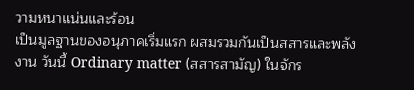วามหนาแน่นและร้อน
เป็นมูลฐานของอนุภาคเริ่มแรก ผสมรวมกันเป็นสสารและพลังงาน วันนี้ Ordinary matter (สสารสามัญ) ในจักร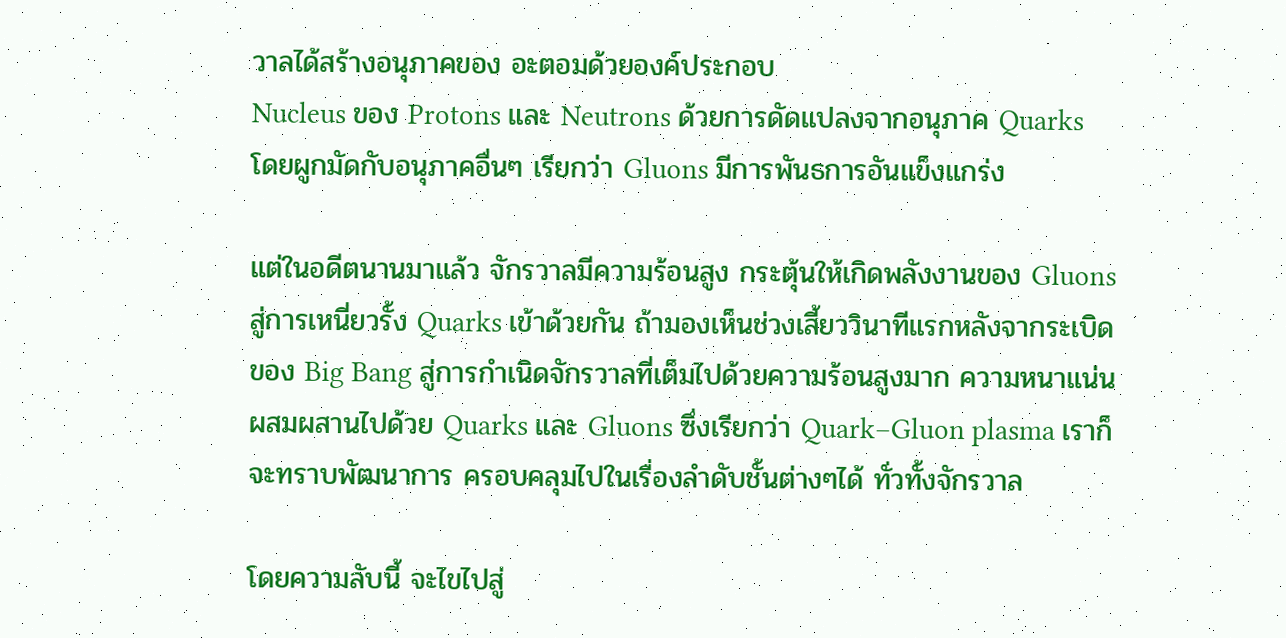วาลได้สร้างอนุภาคของ อะตอมด้วยองค์ประกอบ
Nucleus ของ Protons และ Neutrons ด้วยการดัดแปลงจากอนุภาค Quarks
โดยผูกมัดกับอนุภาคอื่นๆ เรียกว่า Gluons มีการพันธการอันแข็งแกร่ง

แต่ในอดีตนานมาแล้ว จักรวาลมีความร้อนสูง กระตุ้นให้เกิดพลังงานของ Gluons
สู่การเหนี่ยวรั้ง Quarks เข้าด้วยกัน ถ้ามองเห็นช่วงเสี้ยววินาทีแรกหลังจากระเบิด
ของ Big Bang สู่การกำเนิดจักรวาลที่เต็มไปด้วยความร้อนสูงมาก ความหนาแน่น
ผสมผสานไปด้วย Quarks และ Gluons ซึ่งเรียกว่า Quark–Gluon plasma เราก็
จะทราบพัฒนาการ ครอบคลุมไปในเรื่องลำดับชั้นต่างๆได้ ทั่วทั้งจักรวาล

โดยความลับนี้ จะไขไปสู่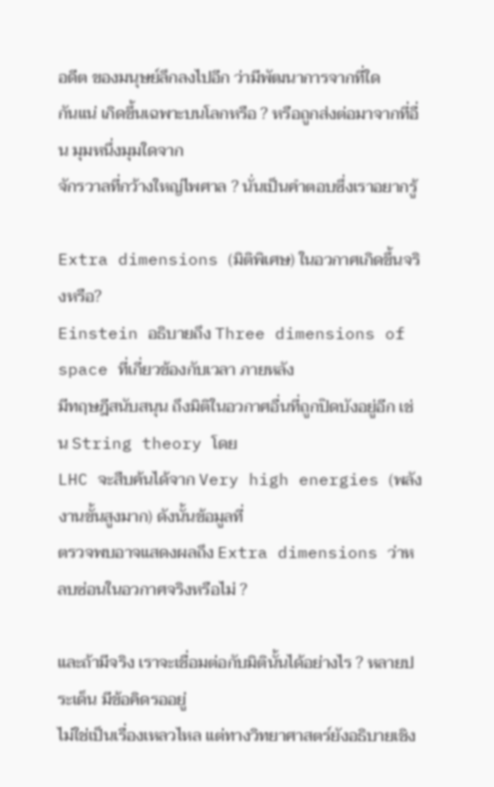อดีต ของมนุษย์ลึกลงไปอีก ว่ามีพัฒนาการจากที่ใด
กันแน่ เกิดขึ้นเฉพาะบนโลกหรือ ? หรือถูกส่งต่อมาจากที่อื่น มุมหนึ่งมุมใดจาก
จักรวาลที่กว้างใหญ่ไพศาล ? นั่นเป็นคำตอบซึ่งเราอยากรู้

Extra dimensions (มิติพิเศษ) ในอวกาศเกิดขึ้นจริงหรือ?
Einstein อธิบายถึง Three dimensions of space ที่เกี่ยวข้องกับเวลา ภายหลัง
มีทฤษฎีสนับสนุน ถึงมิติในอวกาศอื่นที่ถูกปิดบังอยู่อีก เช่น String theory โดย
LHC จะสืบค้นได้จาก Very high energies (พลังงานขั้นสูงมาก) ดังนั้นข้อมูลที่
ตรวจพบอาจแสดงผลถึง Extra dimensions ว่าหลบซ่อนในอวกาศจริงหรือไม่ ?

และถ้ามีจริง เราจะเชื่อมต่อกับมิตินั้นได้อย่างไร ? หลายประเด็น มีข้อคิดรออยู่
ไม่ใช่เป็นเรื่องเหลวไหล แต่ทางวิทยาศาสตร์ยังอธิบายเชิง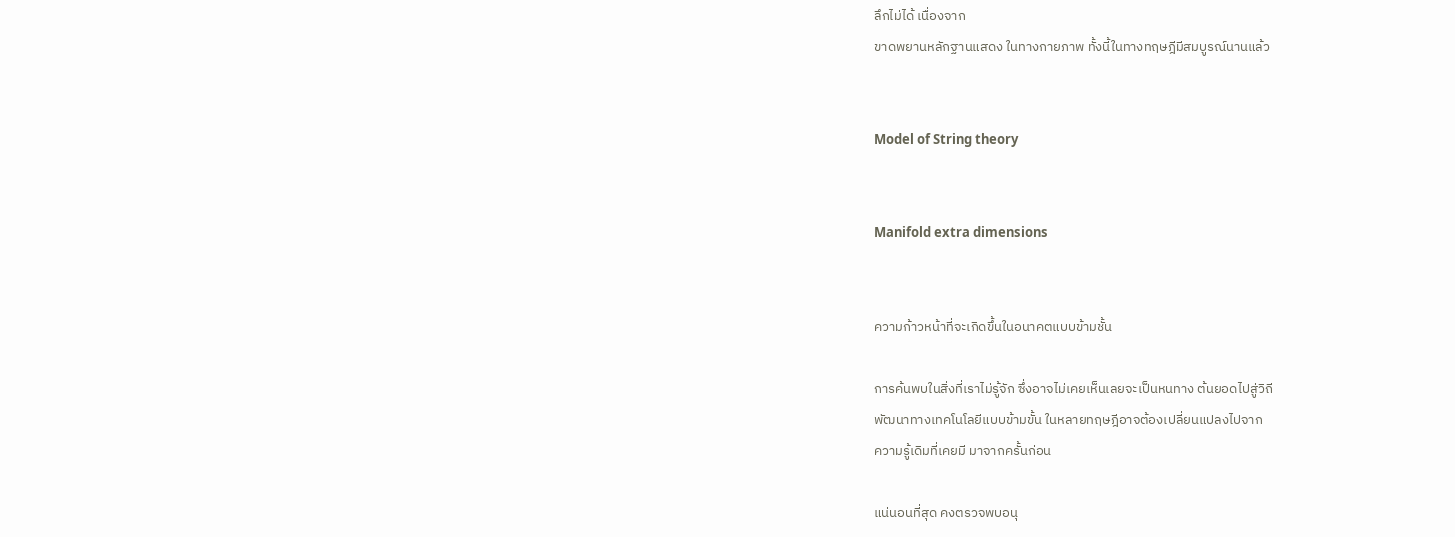ลึกไม่ได้ เนื่องจาก
ขาดพยานหลักฐานแสดง ในทางกายภาพ ทั้งนี้ในทางทฤษฎีมีสมบูรณ์นานแล้ว


Model of String theory


Manifold extra dimensions


ความก้าวหน้าที่จะเกิดขึ้นในอนาคตแบบข้ามชั้น

การค้นพบในสิ่งที่เราไม่รู้จัก ซึ่งอาจไม่เคยเห็นเลยจะเป็นหนทาง ต้นยอดไปสู่วิถี
พัฒนาทางเทคโนโลยีแบบข้ามขั้น ในหลายทฤษฎีอาจต้องเปลี่ยนแปลงไปจาก
ความรู้เดิมที่เคยมี มาจากครั้นก่อน

แน่นอนที่สุด คงตรวจพบอนุ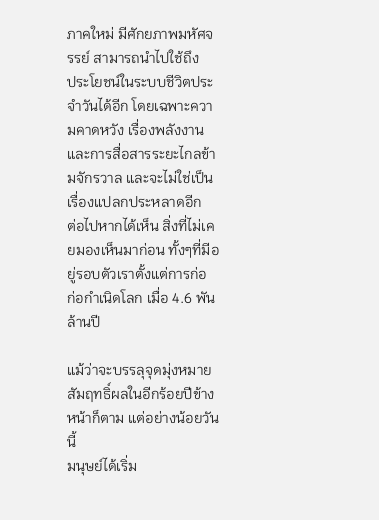ภาคใหม่ มีศักยภาพมหัศจรรย์ สามารถนำไปใช้ถึง
ประโยชน์ในระบบชีวิตประจำวันได้อีก โดยเฉพาะความคาดหวัง เรื่องพลังงาน
และการสื่อสารระยะไกลข้ามจักรวาล และจะไม่ใช่เป็นเรื่องแปลกประหลาดอีก
ต่อไปหากได้เห็น สิ่งที่ไม่เคยมองเห็นมาก่อน ทั้งๆที่มีอยู่รอบตัวเราตั้งแต่การก่อ
ก่อกำเนิดโลก เมื่อ 4.6 พันล้านปี

แม้ว่าจะบรรลุจุดมุ่งหมาย สัมฤทธิ์ผลในอีกร้อยปีข้างหน้าก็ตาม แต่อย่างน้อยวันนี้
มนุษย์ได้เริ่ม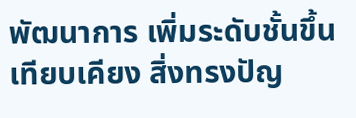พัฒนาการ เพิ่มระดับชั้นขึ้นเทียบเคียง สิ่งทรงปัญ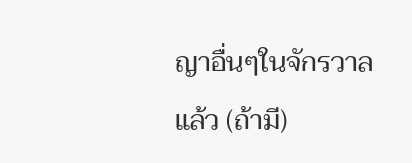ญาอื่นๆในจักรวาล
แล้ว (ถ้ามี)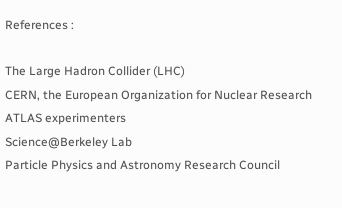References :

The Large Hadron Collider (LHC)
CERN, the European Organization for Nuclear Research
ATLAS experimenters
Science@Berkeley Lab
Particle Physics and Astronomy Research Council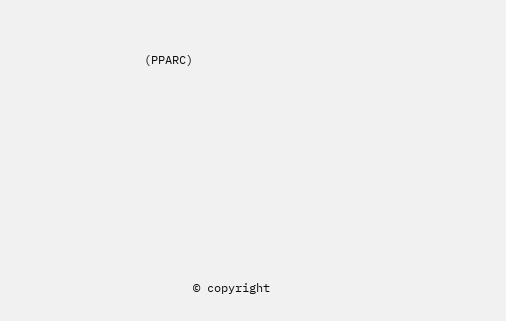(PPARC)









       © copyright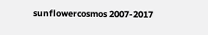sunflowercosmos 2007-2017